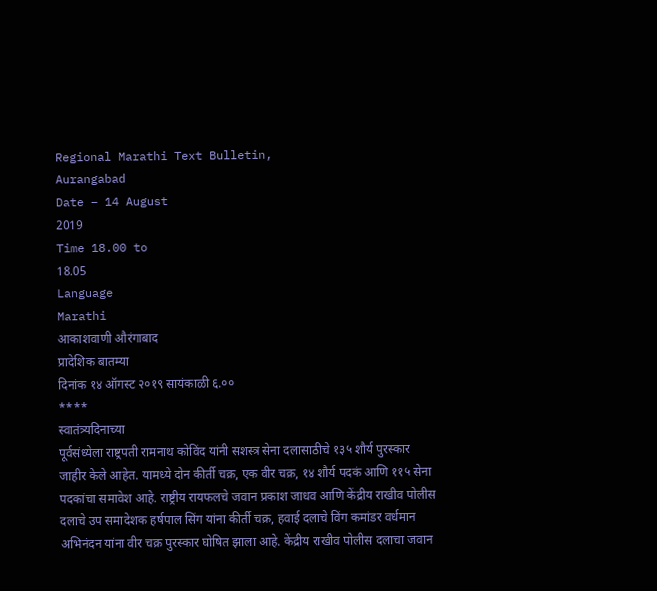Regional Marathi Text Bulletin,
Aurangabad
Date – 14 August
2019
Time 18.00 to
18.05
Language
Marathi
आकाशवाणी औरंगाबाद
प्रादेशिक बातम्या
दिनांक १४ ऑगस्ट २०१९ सायंकाळी ६.००
****
स्वातंत्र्यदिनाच्या
पूर्वसंध्येला राष्ट्रपती रामनाथ कोविंद यांनी सशस्त्र सेना दलासाठीचे १३५ शौर्य पुरस्कार
जाहीर केले आहेत. यामध्ये दोन कीर्ती चक्र, एक वीर चक्र, १४ शौर्य पदकं आणि ११५ सेना
पदकांचा समावेश आहे. राष्ट्रीय रायफलचे जवान प्रकाश जाधव आणि केंद्रीय राखीव पोलीस
दलाचे उप समादेशक हर्षपाल सिंग यांना कीर्ती चक्र, हवाई दलाचे विंग कमांडर वर्धमान
अभिनंदन यांना वीर चक्र पुरस्कार घोषित झाला आहे. केंद्रीय राखीव पोलीस दलाचा जवान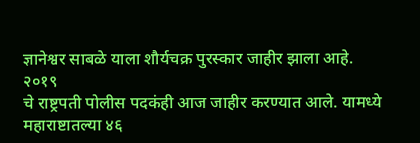ज्ञानेश्वर साबळे याला शौर्यचक्र पुरस्कार जाहीर झाला आहे.
२०१९
चे राष्ट्रपती पोलीस पदकंही आज जाहीर करण्यात आले. यामध्ये महाराष्टातल्या ४६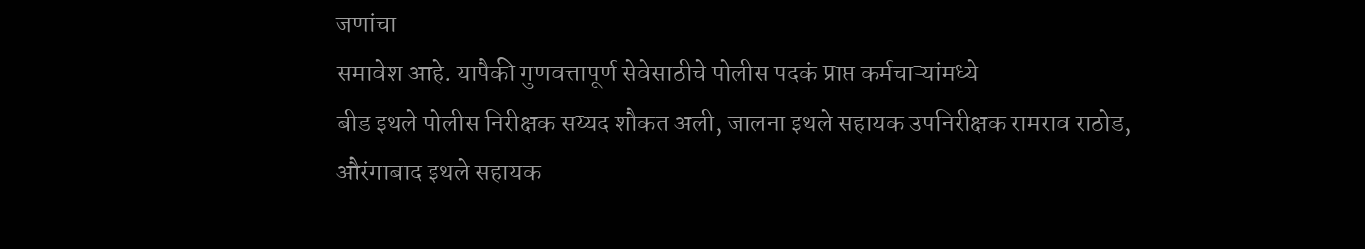जणांचा
समावेश आहे. यापैकी गुणवत्तापूर्ण सेवेसाठीचे पोलीस पदकं प्राप्त कर्मचाऱ्यांमध्ये
बीड इथले पोलीस निरीक्षक सय्यद शौकत अली, जालना इथले सहायक उपनिरीक्षक रामराव राठोड,
औरंगाबाद इथले सहायक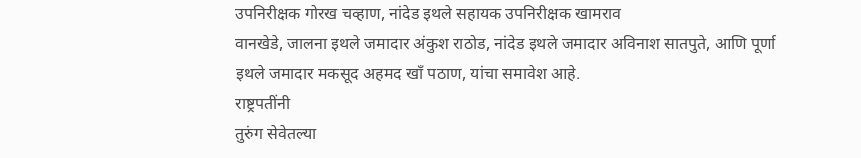उपनिरीक्षक गोरख चव्हाण, नांदेड इथले सहायक उपनिरीक्षक खामराव
वानखेडे, जालना इथले जमादार अंकुश राठोड, नांदेड इथले जमादार अविनाश सातपुते, आणि पूर्णा
इथले जमादार मकसूद अहमद खाँ पठाण, यांचा समावेश आहे.
राष्ट्रपतींनी
तुरुंग सेवेतल्या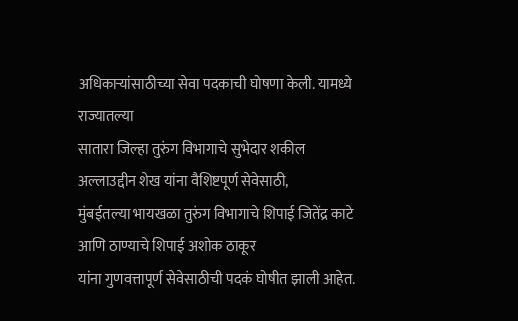अधिकाऱ्यांसाठीच्या सेवा पदकाची घोषणा केली. यामध्ये राज्यातल्या
सातारा जिल्हा तुरुंग विभागाचे सुभेदार शकील अल्लाउद्दीन शेख यांना वैशिष्टपूर्ण सेवेसाठी,
मुंबईतल्या भायखळा तुरुंग विभागाचे शिपाई जितेंद्र काटे आणि ठाण्याचे शिपाई अशोक ठाकूर
यांना गुणवत्तापूर्ण सेवेसाठीची पदकं घोषीत झाली आहेत.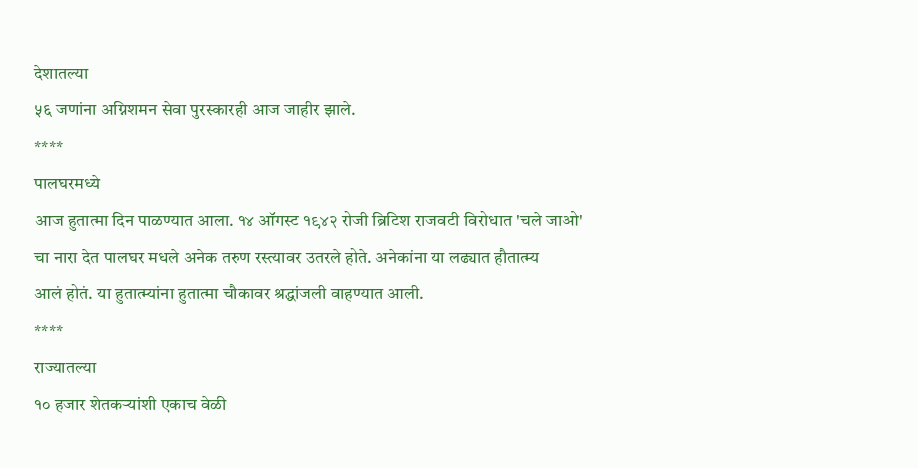देशातल्या
५६ जणांना अग्निशमन सेवा पुरस्कारही आज जाहीर झाले.
****
पालघरमध्ये
आज हुतात्मा दिन पाळण्यात आला. १४ ऑगस्ट १९४२ रोजी ब्रिटिश राजवटी विरोधात 'चले जाओ'
चा नारा देत पालघर मधले अनेक तरुण रस्त्यावर उतरले होते. अनेकांना या लढ्यात हौतात्म्य
आलं होतं. या हुतात्म्यांना हुतात्मा चौकावर श्रद्धांजली वाहण्यात आली.
****
राज्यातल्या
१० हजार शेतकऱ्यांशी एकाच वेळी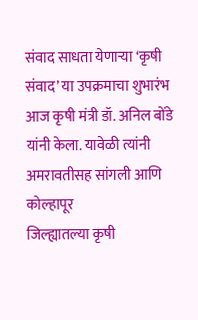संवाद साधता येणाऱ्या ‘कृषी संवाद’ या उपक्रमाचा शुभारंभ
आज कृषी मंत्री डॉ. अनिल बोंडे यांनी केला. यावेळी त्यांनी अमरावतीसह सांगली आणि कोल्हापूर
जिल्ह्यातल्या कृषी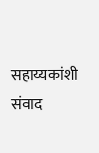सहाय्यकांशी संवाद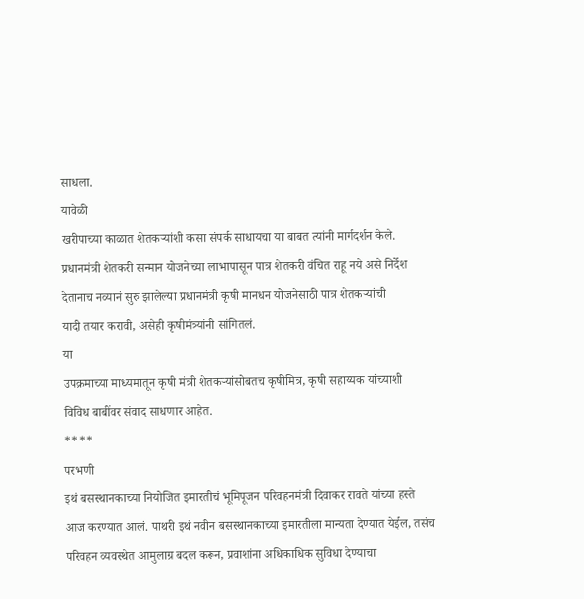साधला.
यावेळी
खरीपाच्या काळात शेतकऱ्यांशी कसा संपर्क साधायचा या बाबत त्यांनी मार्गदर्शन केले.
प्रधानमंत्री शेतकरी सन्मान योजनेच्या लाभापासून पात्र शेतकरी वंचित राहू नये असे निर्देश
देतानाच नव्यानं सुरु झालेल्या प्रधानमंत्री कृषी मानधन योजनेसाठी पात्र शेतकऱ्यांची
यादी तयार करावी, असेही कृषीमंत्र्यांनी सांगितलं.
या
उपक्रमाच्या माध्यमातून कृषी मंत्री शेतकऱ्यांसोबतच कृषीमित्र, कृषी सहाय्यक यांच्याशी
विविध बाबींवर संवाद साधणार आहेत.
****
परभणी
इथं बसस्थानकाच्या नियोजित इमारतीचं भूमिपूजन परिवहनमंत्री दिवाकर रावते यांच्या हस्ते
आज करण्यात आलं. पाथरी इथं नवीन बसस्थानकाच्या इमारतीला मान्यता देण्यात येईल, तसंच
परिवहन व्यवस्थेत आमुलाग्र बदल करून, प्रवाशांना अधिकाधिक सुविधा देण्याचा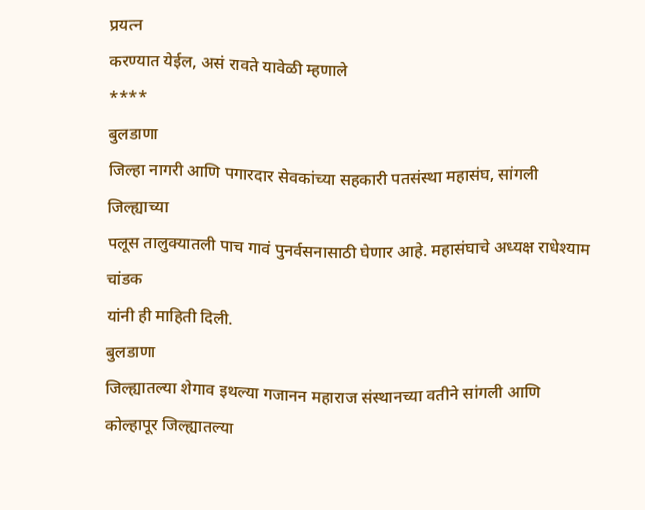प्रयत्न
करण्यात येईल, असं रावते यावेळी म्हणाले
****
बुलडाणा
जिल्हा नागरी आणि पगारदार सेवकांच्या सहकारी पतसंस्था महासंघ, सांगली जिल्ह्याच्या
पलूस तालुक्यातली पाच गावं पुनर्वसनासाठी घेणार आहे. महासंघाचे अध्यक्ष राधेश्याम चांडक
यांनी ही माहिती दिली.
बुलडाणा
जिल्ह्यातल्या शेगाव इथल्या गजानन महाराज संस्थानच्या वतीने सांगली आणि कोल्हापूर जिल्ह्यातल्या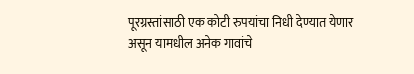पूरग्रस्तांसाठी एक कोटी रुपयांचा निधी देण्यात येणार असून यामधील अनेक गावांचे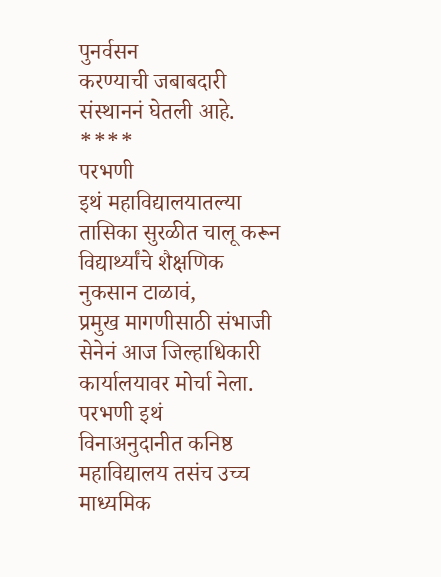पुनर्वसन
करण्याची जबाबदारी संस्थाननं घेतली आहे.
****
परभणी
इथं महाविद्यालयातल्या तासिका सुरळीत चालू करून विद्यार्थ्यांचे शैक्षणिक नुकसान टाळावं,
प्रमुख मागणीसाठी संभाजी सेनेनं आज जिल्हाधिकारी कार्यालयावर मोर्चा नेला. परभणी इथं
विनाअनुदानीत कनिष्ठ महाविद्यालय तसंच उच्च माध्यमिक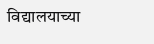विद्यालयाच्या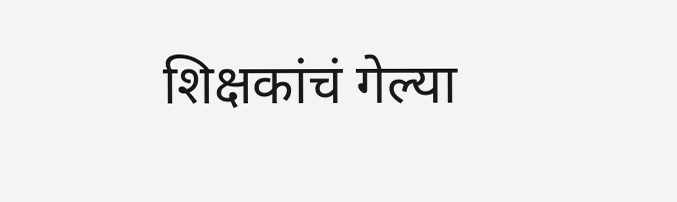शिक्षकांचं गेल्या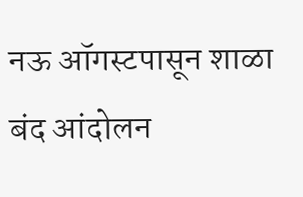नऊ ऑगस्टपासून शाळा बंद आंदोलन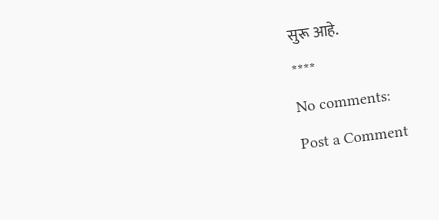सुरू आहे.
****
No comments:
Post a Comment